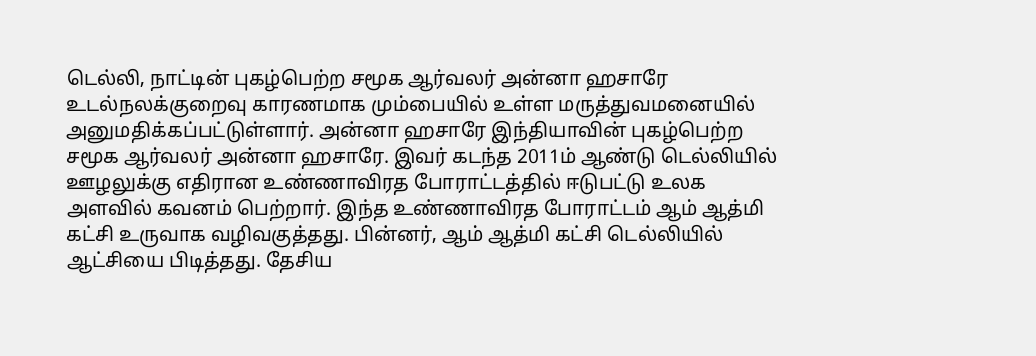டெல்லி, நாட்டின் புகழ்பெற்ற சமூக ஆர்வலர் அன்னா ஹசாரே உடல்நலக்குறைவு காரணமாக மும்பையில் உள்ள மருத்துவமனையில் அனுமதிக்கப்பட்டுள்ளார். அன்னா ஹசாரே இந்தியாவின் புகழ்பெற்ற சமூக ஆர்வலர் அன்னா ஹசாரே. இவர் கடந்த 2011ம் ஆண்டு டெல்லியில் ஊழலுக்கு எதிரான உண்ணாவிரத போராட்டத்தில் ஈடுபட்டு உலக அளவில் கவனம் பெற்றார். இந்த உண்ணாவிரத போராட்டம் ஆம் ஆத்மி கட்சி உருவாக வழிவகுத்தது. பின்னர், ஆம் ஆத்மி கட்சி டெல்லியில் ஆட்சியை பிடித்தது. தேசிய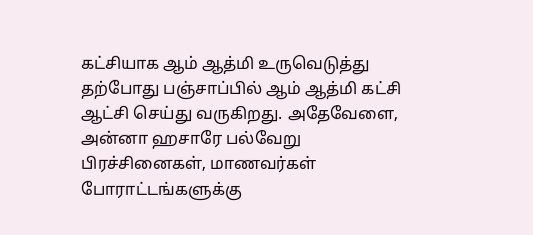கட்சியாக ஆம் ஆத்மி உருவெடுத்து தற்போது பஞ்சாப்பில் ஆம் ஆத்மி கட்சி ஆட்சி செய்து வருகிறது. அதேவேளை, அன்னா ஹசாரே பல்வேறு பிரச்சினைகள், மாணவர்கள் போராட்டங்களுக்கு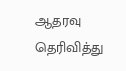ஆதரவு தெரிவித்து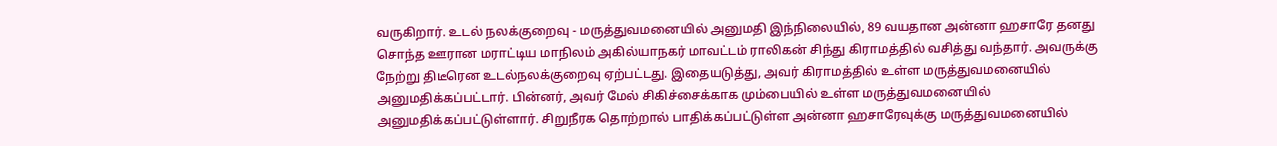வருகிறார். உடல் நலக்குறைவு - மருத்துவமனையில் அனுமதி இந்நிலையில், 89 வயதான அன்னா ஹசாரே தனது சொந்த ஊரான மராட்டிய மாநிலம் அகில்யாநகர் மாவட்டம் ராலிகன் சிந்து கிராமத்தில் வசித்து வந்தார். அவருக்கு நேற்று திடீரென உடல்நலக்குறைவு ஏற்பட்டது. இதையடுத்து, அவர் கிராமத்தில் உள்ள மருத்துவமனையில் அனுமதிக்கப்பட்டார். பின்னர், அவர் மேல் சிகிச்சைக்காக மும்பையில் உள்ள மருத்துவமனையில் அனுமதிக்கப்பட்டுள்ளார். சிறுநீரக தொற்றால் பாதிக்கப்பட்டுள்ள அன்னா ஹசாரேவுக்கு மருத்துவமனையில்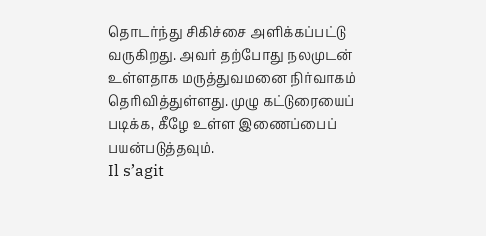தொடர்ந்து சிகிச்சை அளிக்கப்பட்டு வருகிறது. அவர் தற்போது நலமுடன் உள்ளதாக மருத்துவமனை நிர்வாகம் தெரிவித்துள்ளது. முழு கட்டுரையைப் படிக்க, கீழே உள்ள இணைப்பைப் பயன்படுத்தவும்.
Il s’agit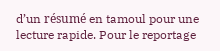d’un résumé en tamoul pour une lecture rapide. Pour le reportage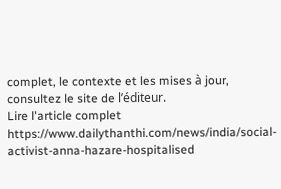complet, le contexte et les mises à jour, consultez le site de l’éditeur.
Lire l'article complet
https://www.dailythanthi.com/news/india/social-activist-anna-hazare-hospitalised